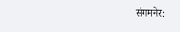संगमनेर: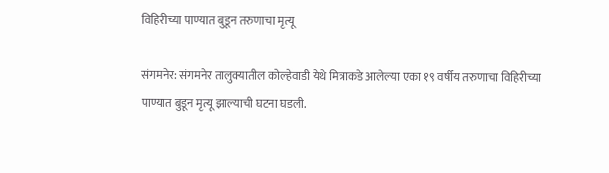विहिरीच्या पाण्यात बुडून तरुणाचा मृत्यू

संगमनेर: संगमनेर तालुक्यातील कोल्हेवाडी येथे मित्राकडे आलेल्या एका १९ वर्षीय तरुणाचा विहिरीच्या पाण्यात बुडून मृत्यू झाल्याची घटना घडली.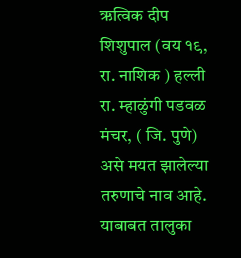ऋत्विक दीप शिशुपाल (वय १९, रा. नाशिक ) हल्ली रा. म्हाळुंगी पडवळ मंचर, ( जि. पुणे) असे मयत झालेल्या तरुणाचे नाव आहे. याबाबत तालुका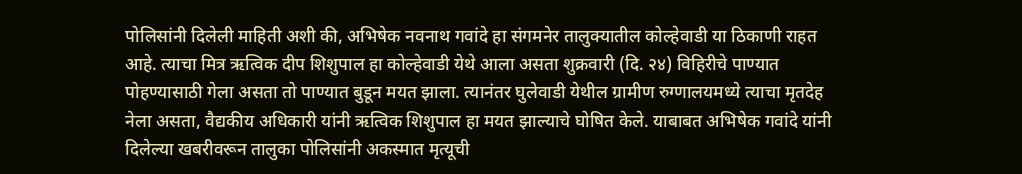पोलिसांनी दिलेली माहिती अशी की, अभिषेक नवनाथ गवांदे हा संगमनेर तालुक्यातील कोल्हेवाडी या ठिकाणी राहत आहे. त्याचा मित्र ऋत्विक दीप शिशुपाल हा कोल्हेवाडी येथे आला असता शुक्रवारी (दि. २४) विहिरीचे पाण्यात पोहण्यासाठी गेला असता तो पाण्यात बुडून मयत झाला. त्यानंतर घुलेवाडी येथील ग्रामीण रुग्णालयमध्ये त्याचा मृतदेह नेला असता, वैद्यकीय अधिकारी यांनी ऋत्विक शिशुपाल हा मयत झाल्याचे घोषित केले. याबाबत अभिषेक गवांदे यांनी दिलेल्या खबरीवरून तालुका पोलिसांनी अकस्मात मृत्यूची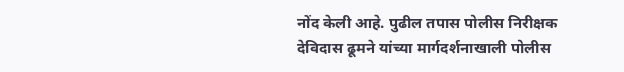नोंद केली आहे. पुढील तपास पोलीस निरीक्षक देविदास ढूमने यांच्या मार्गदर्शनाखाली पोलीस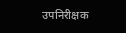उपनिरीक्षक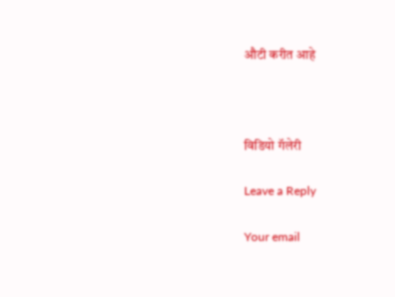औटी करीत आहे



विडियो गॅलेरी

Leave a Reply

Your email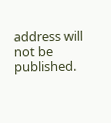address will not be published.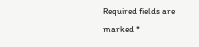Required fields are marked *